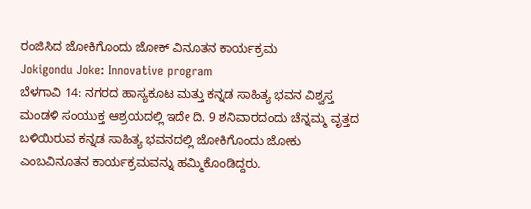ರಂಜಿಸಿದ ಜೋಕಿಗೊಂದು ಜೋಕ್ ವಿನೂತನ ಕಾರ್ಯಕ್ರಮ
Jokigondu Joke: Innovative program
ಬೆಳಗಾವಿ 14: ನಗರದ ಹಾಸ್ಯಕೂಟ ಮತ್ತು ಕನ್ನಡ ಸಾಹಿತ್ಯ ಭವನ ವಿಶ್ವಸ್ತ ಮಂಡಳಿ ಸಂಯುಕ್ತ ಆಶ್ರಯದಲ್ಲಿ ಇದೇ ದಿ. 9 ಶನಿವಾರದಂದು ಚೆನ್ನಮ್ಮ ವೃತ್ತದ ಬಳಿಯಿರುವ ಕನ್ನಡ ಸಾಹಿತ್ಯ ಭವನದಲ್ಲಿ ಜೋಕಿಗೊಂದು ಜೋಕು ಎಂಬವಿನೂತನ ಕಾರ್ಯಕ್ರಮವನ್ನು ಹಮ್ಮಿಕೊಂಡಿದ್ದರು.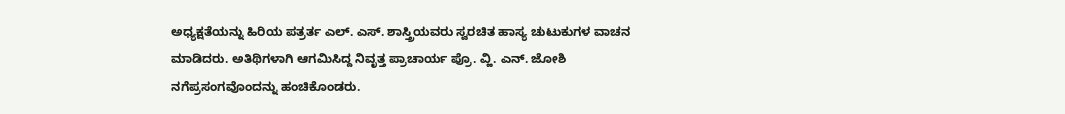ಅಧ್ಯಕ್ಷತೆಯನ್ನು ಹಿರಿಯ ಪತ್ರರ್ತ ಎಲ್. ಎಸ್. ಶಾಸ್ತ್ರಿಯವರು ಸ್ವರಚಿತ ಹಾಸ್ಯ ಚುಟುಕುಗಳ ವಾಚನ ಮಾಡಿದರು. ಅತಿಥಿಗಳಾಗಿ ಆಗಮಿಸಿದ್ದ ನಿವೃತ್ತ ಪ್ರಾಚಾರ್ಯ ಪ್ರೊ. ವ್ಹಿ. ಎನ್. ಜೋಶಿ ನಗೆಪ್ರಸಂಗವೊಂದನ್ನು ಹಂಚಿಕೊಂಡರು.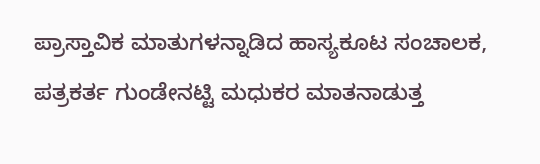ಪ್ರಾಸ್ತಾವಿಕ ಮಾತುಗಳನ್ನಾಡಿದ ಹಾಸ್ಯಕೂಟ ಸಂಚಾಲಕ, ಪತ್ರಕರ್ತ ಗುಂಡೇನಟ್ಟಿ ಮಧುಕರ ಮಾತನಾಡುತ್ತ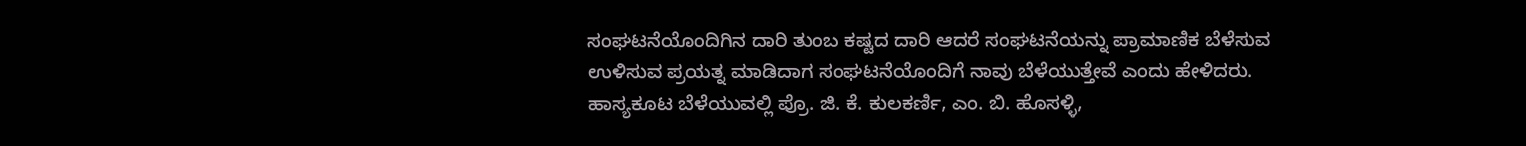ಸಂಘಟನೆಯೊಂದಿಗಿನ ದಾರಿ ತುಂಬ ಕಷ್ಟದ ದಾರಿ ಆದರೆ ಸಂಘಟನೆಯನ್ನು ಪ್ರಾಮಾಣಿಕ ಬೆಳೆಸುವ ಉಳಿಸುವ ಪ್ರಯತ್ನ ಮಾಡಿದಾಗ ಸಂಘಟನೆಯೊಂದಿಗೆ ನಾವು ಬೆಳೆಯುತ್ತೇವೆ ಎಂದು ಹೇಳಿದರು.
ಹಾಸ್ಯಕೂಟ ಬೆಳೆಯುವಲ್ಲಿ ಪ್ರೊ. ಜಿ. ಕೆ. ಕುಲಕರ್ಣಿ, ಎಂ. ಬಿ. ಹೊಸಳ್ಳಿ,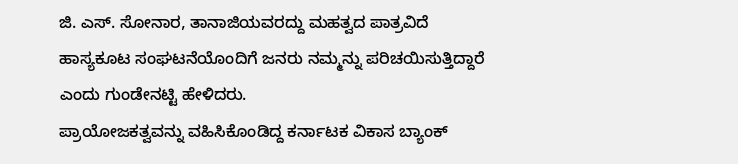ಜಿ. ಎಸ್. ಸೋನಾರ, ತಾನಾಜಿಯವರದ್ದು ಮಹತ್ವದ ಪಾತ್ರವಿದೆ ಹಾಸ್ಯಕೂಟ ಸಂಘಟನೆಯೊಂದಿಗೆ ಜನರು ನಮ್ಮನ್ನು ಪರಿಚಯಿಸುತ್ತಿದ್ದಾರೆ ಎಂದು ಗುಂಡೇನಟ್ಟಿ ಹೇಳಿದರು.
ಪ್ರಾಯೋಜಕತ್ವವನ್ನು ವಹಿಸಿಕೊಂಡಿದ್ದ ಕರ್ನಾಟಕ ವಿಕಾಸ ಬ್ಯಾಂಕ್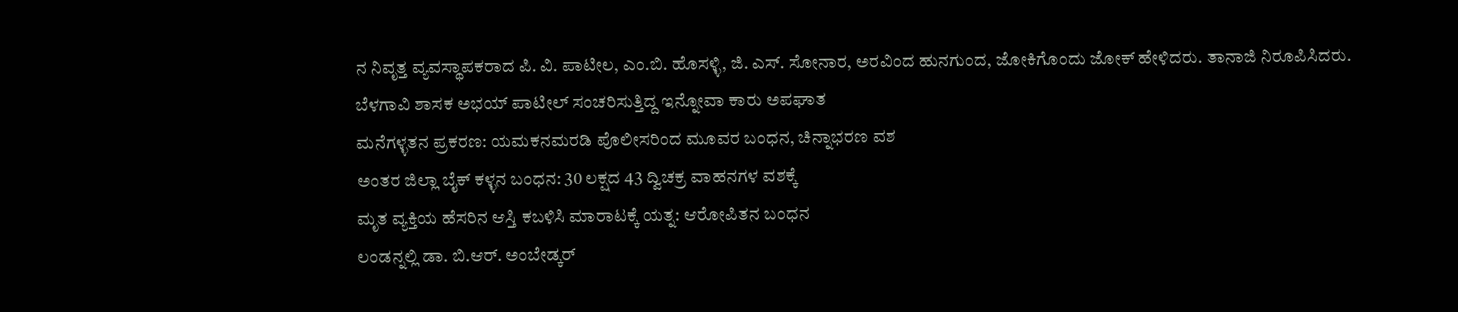ನ ನಿವೃತ್ತ ವ್ಯವಸ್ಥಾಪಕರಾದ ಪಿ. ವಿ. ಪಾಟೀಲ, ಎಂ.ಬಿ. ಹೊಸಳ್ಳಿ, ಜಿ. ಎಸ್. ಸೋನಾರ, ಅರವಿಂದ ಹುನಗುಂದ, ಜೋಕಿಗೊಂದು ಜೋಕ್ ಹೇಳಿದರು. ತಾನಾಜಿ ನಿರೂಪಿಸಿದರು.
ಬೆಳಗಾವಿ ಶಾಸಕ ಅಭಯ್ ಪಾಟೀಲ್ ಸಂಚರಿಸುತ್ತಿದ್ದ ಇನ್ನೋವಾ ಕಾರು ಅಪಘಾತ
ಮನೆಗಳ್ಳತನ ಪ್ರಕರಣ: ಯಮಕನಮರಡಿ ಪೊಲೀಸರಿಂದ ಮೂವರ ಬಂಧನ, ಚಿನ್ನಾಭರಣ ವಶ
ಅಂತರ ಜಿಲ್ಲಾ ಬೈಕ್ ಕಳ್ಳನ ಬಂಧನ: 30 ಲಕ್ಷದ 43 ದ್ವಿಚಕ್ರ ವಾಹನಗಳ ವಶಕ್ಕೆ
ಮೃತ ವ್ಯಕ್ತಿಯ ಹೆಸರಿನ ಆಸ್ತಿ ಕಬಳಿಸಿ ಮಾರಾಟಕ್ಕೆ ಯತ್ನ: ಆರೋಪಿತನ ಬಂಧನ
ಲಂಡನ್ನಲ್ಲಿ ಡಾ. ಬಿ.ಆರ್. ಅಂಬೇಡ್ಕರ್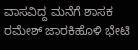ವಾಸವಿದ್ದ ಮನೆಗೆ ಶಾಸಕ ರಮೇಶ್ ಜಾರಕಿಹೊಳಿ ಭೇಟಿ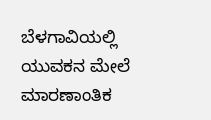ಬೆಳಗಾವಿಯಲ್ಲಿ ಯುವಕನ ಮೇಲೆ ಮಾರಣಾಂತಿಕ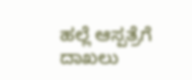ಹಲ್ಲೆ ಆಸ್ಪತ್ರೆಗೆ ದಾಖಲು